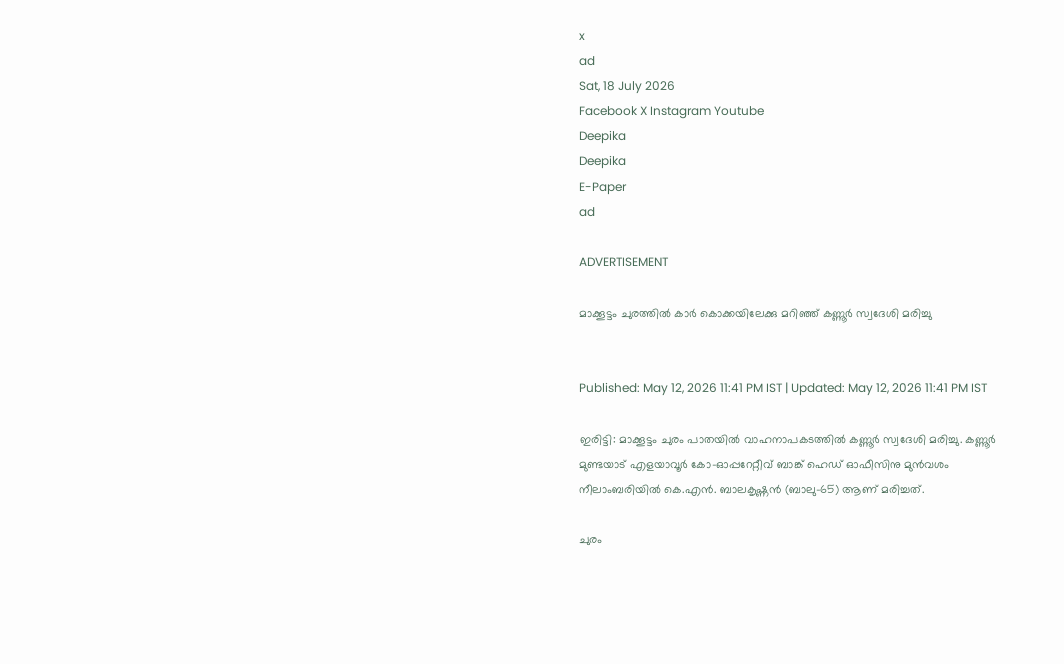x
ad
Sat, 18 July 2026
Facebook X Instagram Youtube
Deepika
Deepika
E-Paper
ad

ADVERTISEMENT

മാക്കൂട്ടം ചുരത്തിൽ കാർ കൊക്കയിലേക്കു മറിഞ്ഞ് കണ്ണൂർ സ്വദേശി മരിച്ചു


Published: May 12, 2026 11:41 PM IST | Updated: May 12, 2026 11:41 PM IST

ഇരിട്ടി: മാക്കൂട്ടം ചുരം പാതയിൽ വാഹനാപകടത്തിൽ കണ്ണൂർ സ്വദേശി മരിച്ചു. കണ്ണൂർ മുണ്ടയാട് എളയാവൂർ കോ-ഓപ്പറേറ്റീവ് ബാങ്ക് ഹെഡ് ഓഫീസിനു മുൻവശം നീലാംബരിയിൽ കെ.എൻ. ബാലകൃഷ്ണൻ (ബാലു-65) ആണ് മരിച്ചത്.

ചുരം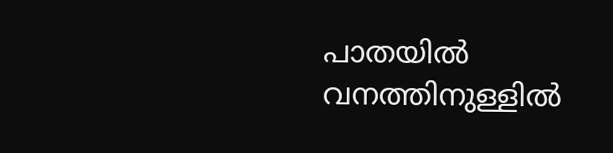പാതയിൽ വനത്തിനുള്ളിൽ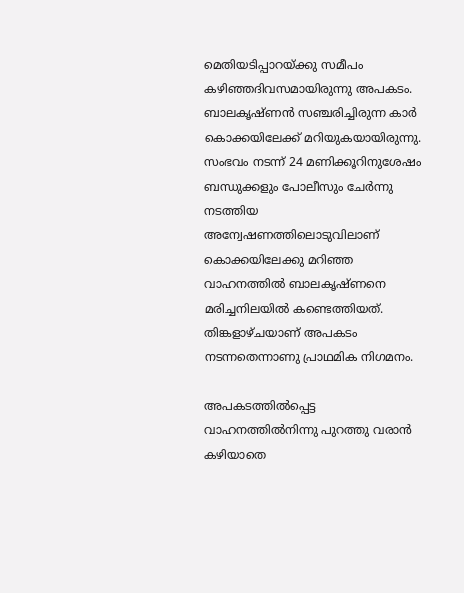മെതിയടിപ്പാറയ്ക്കു സമീപം കഴിഞ്ഞദിവസമായിരുന്നു അപകടം. ബാലകൃഷ്ണൻ സഞ്ചരിച്ചിരുന്ന കാർ കൊക്കയിലേക്ക് മറിയുകയായിരുന്നു. സംഭവം നടന്ന് 24 മണിക്കൂറിനുശേഷം ബന്ധുക്കളും പോലീസും ചേർന്നു നടത്തിയ അന്വേഷണത്തിലൊടുവിലാണ് കൊക്കയിലേക്കു മറിഞ്ഞ വാഹനത്തിൽ ബാലകൃഷ്ണനെ മരിച്ചനിലയിൽ കണ്ടെത്തിയത്. തിങ്കളാഴ്ചയാണ് അപകടം നടന്നതെന്നാണു പ്രാഥമിക നിഗമനം.

അപകടത്തിൽപ്പെട്ട വാഹനത്തിൽനിന്നു പുറത്തു വരാൻ കഴിയാതെ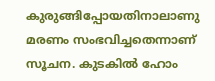കുരുങ്ങിപ്പോയതിനാലാണു മരണം സംഭവിച്ചതെന്നാണ് സൂചന. കുടകിൽ ഹോം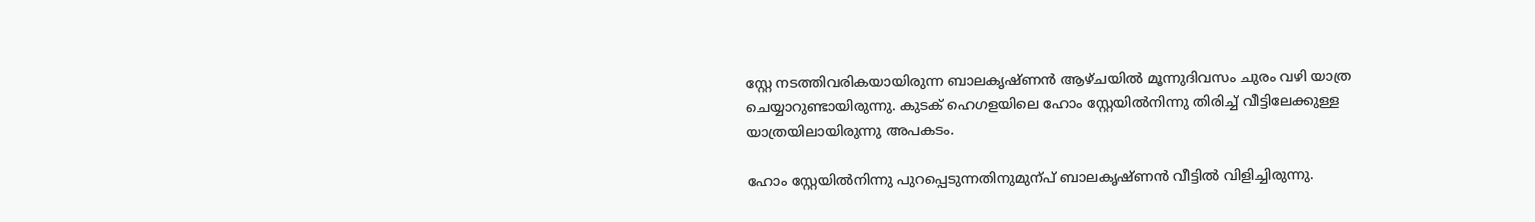സ്റ്റേ നടത്തിവരികയായിരുന്ന ബാലകൃഷ്‌ണൻ ആഴ്ചയിൽ മൂന്നുദിവസം ചുരം വഴി യാത്ര ചെയ്യാറുണ്ടായിരുന്നു. കുടക് ഹെഗളയിലെ ഹോം സ്റ്റേയിൽനിന്നു തിരിച്ച് വീട്ടിലേക്കുള്ള യാത്രയിലായിരുന്നു അപകടം.

ഹോം സ്റ്റേയിൽനിന്നു പുറപ്പെടുന്നതിനുമുന്പ് ബാലകൃഷ്ണൻ വീട്ടിൽ വിളിച്ചിരുന്നു.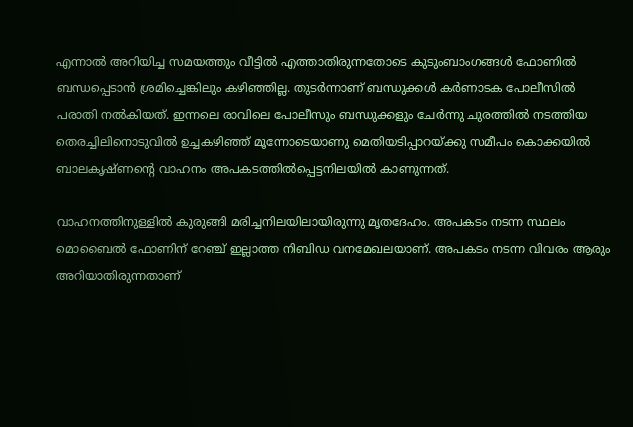എന്നാൽ അറിയിച്ച സമയത്തും വീട്ടിൽ എത്താതിരുന്നതോടെ കുടുംബാംഗങ്ങൾ ഫോണിൽ ബന്ധപ്പെടാൻ ശ്രമിച്ചെങ്കിലും കഴിഞ്ഞില്ല. തുടർന്നാണ് ബന്ധുക്കൾ കർണാടക പോലീസിൽ പരാതി നൽകിയത്. ഇന്നലെ രാവിലെ പോലീസും ബന്ധുക്കളും ചേർന്നു ചുരത്തിൽ നടത്തിയ തെരച്ചിലിനൊടുവിൽ ഉച്ചകഴിഞ്ഞ് മൂന്നോടെയാണു മെതിയടിപ്പാറയ്ക്കു സമീപം കൊക്കയിൽ ബാലകൃഷ്ണന്‍റെ വാഹനം അപകടത്തിൽപ്പെട്ടനിലയിൽ കാണുന്നത്.

വാഹനത്തിനുള്ളിൽ കുരുങ്ങി മരിച്ചനിലയിലായിരുന്നു മൃതദേഹം. അപകടം നടന്ന സ്ഥലം മൊബൈൽ ഫോണിന് റേഞ്ച് ഇല്ലാത്ത നിബിഡ വനമേഖലയാണ്. അപകടം നടന്ന വിവരം ആരും അറിയാതിരുന്നതാണ്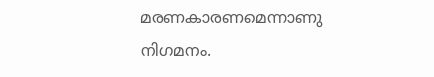മരണകാരണമെന്നാണു നിഗമനം.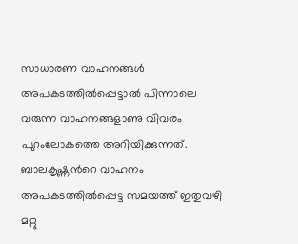സാധാരണ വാഹനങ്ങൾ അപകടത്തിൽപ്പെട്ടാൽ പിന്നാലെ വരുന്ന വാഹനങ്ങളാണു വിവരം പുറംലോകത്തെ അറിയിക്കുന്നത്. ബാലകൃഷ്ണന്‍റെ വാഹനം അപകടത്തിൽപ്പെട്ട സമയത്ത് ഇതുവഴി മറ്റു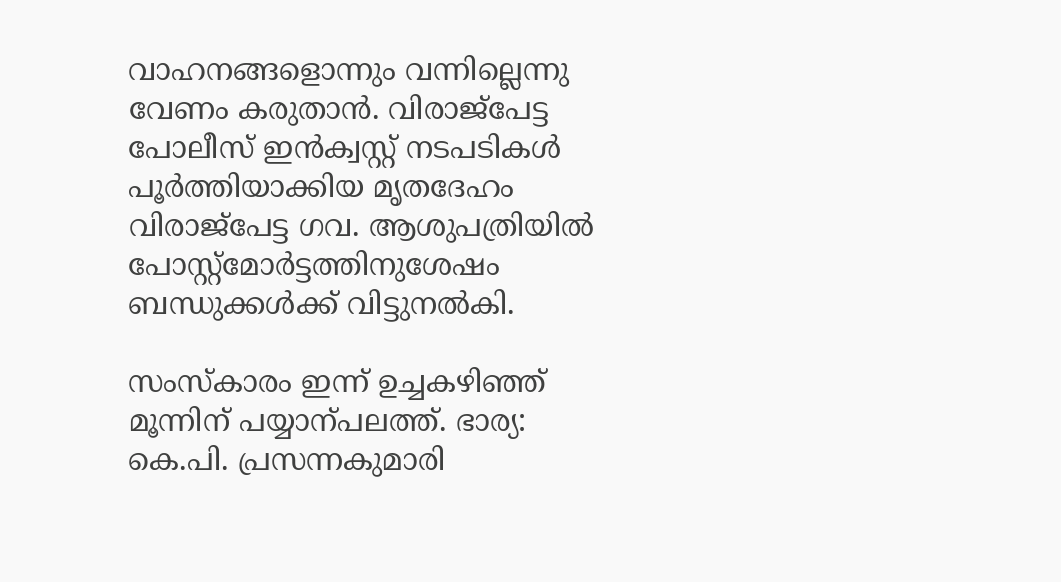വാഹനങ്ങളൊന്നും വന്നില്ലെന്നു വേണം കരുതാൻ. വിരാജ്പേട്ട പോലീസ് ഇൻക്വസ്റ്റ് നടപടികൾ പൂർത്തിയാക്കിയ മൃതദേഹം വിരാജ്പേട്ട ഗവ. ആശുപത്രിയിൽ പോസ്റ്റ്മോർട്ടത്തിനുശേഷം ബന്ധുക്കൾക്ക് വിട്ടുനൽകി.

സംസ്കാരം ഇന്ന് ഉച്ചകഴിഞ്ഞ് മൂന്നിന് പയ്യാന്പലത്ത്. ഭാര്യ: കെ.പി. പ്രസന്നകുമാരി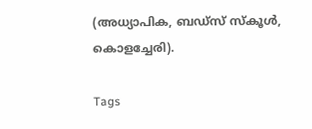(അധ്യാപിക, ബഡ്സ് സ്കൂൾ, കൊളച്ചേരി).

Tags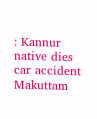: Kannur native dies car accident Makuttam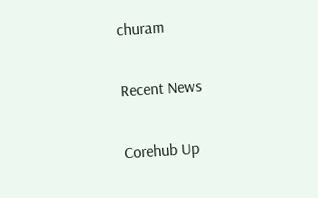churam

Recent News

Corehub Up